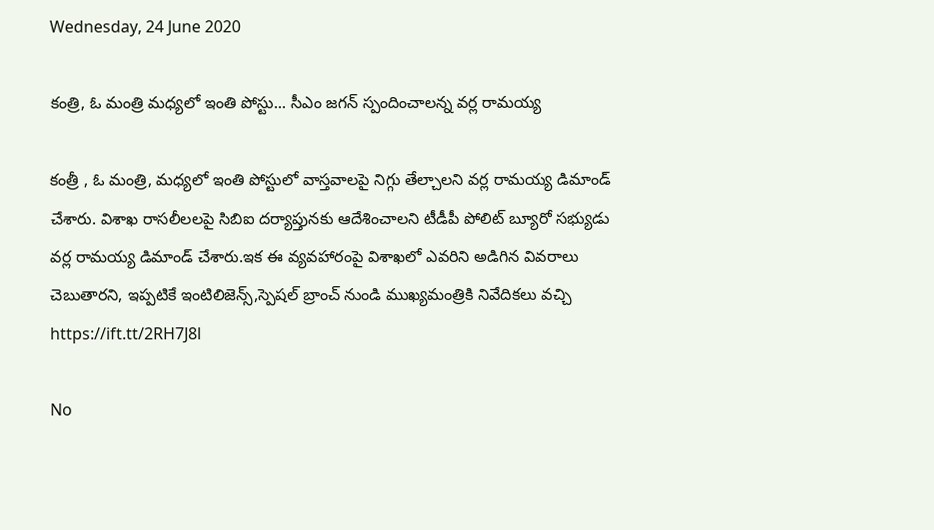Wednesday, 24 June 2020

కంత్రి, ఓ మంత్రి మధ్యలో ఇంతి పోస్టు... సీఎం జగన్ స్పందించాలన్న వర్ల రామయ్య

కంత్రీ , ఓ మంత్రి, మధ్యలో ఇంతి పోస్టులో వాస్తవాలపై నిగ్గు తేల్చాలని వర్ల రామయ్య డిమాండ్ చేశారు. విశాఖ రాసలీలలపై సిబిఐ దర్యాప్తునకు ఆదేశించాలని టీడీపీ పోలిట్ బ్యూరో సభ్యుడు వర్ల రామయ్య డిమాండ్ చేశారు.ఇక ఈ వ్యవహారంపై విశాఖలో ఎవరిని అడిగిన వివరాలు చెబుతారని, ఇప్పటికే ఇంటిలిజెన్స్,స్పెషల్ బ్రాంచ్ నుండి ముఖ్యమంత్రికి నివేదికలు వచ్చి
https://ift.tt/2RH7J8l

No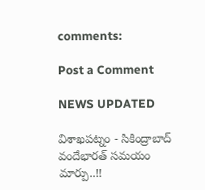comments:

Post a Comment

NEWS UPDATED

విశాఖపట్నం - సికింద్రాబాద్ వందేభారత్ సమయం మార్పు..!!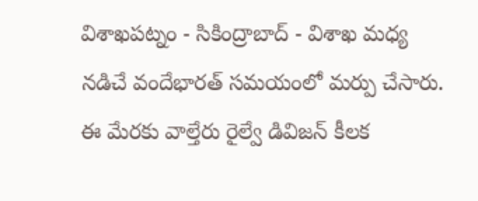విశాఖపట్నం - సికింద్రాబాద్ - విశాఖ మధ్య నడిచే వందేభారత్ సమయంలో మర్పు చేసారు. ఈ మేరకు వాల్తేరు రైల్వే డివిజన్ కీలక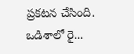ప్రకటన చేసింది. ఒడిశాలో రై...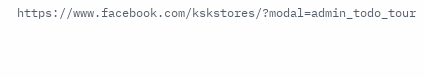https://www.facebook.com/kskstores/?modal=admin_todo_tour